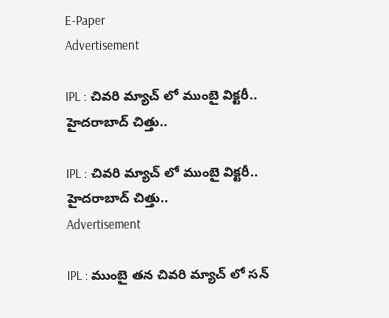E-Paper
Advertisement

IPL : చివరి మ్యాచ్ లో ముంబై విక్టరీ.. హైదరాబాద్ చిత్తు..

IPL : చివరి మ్యాచ్ లో ముంబై విక్టరీ.. హైదరాబాద్ చిత్తు..
Advertisement

IPL : ముంబై తన చివరి మ్యాచ్ లో సన్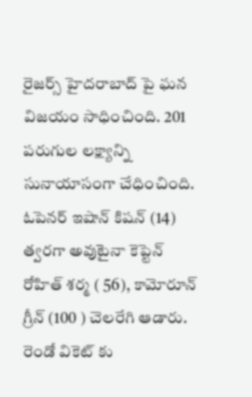రైజర్స్ హైదరాబాద్ పై ఘన విజయం సాధించింది. 201 పరుగుల లక్ష్యాన్ని సునాయాసంగా చేధించింది. ఓపెనర్ ఇషాన్ కిషన్ (14) త్వరగా అవుటైనా కెప్టెన్ రోహిత్ శర్మ ( 56), కామోరూన్ గ్రీన్ (100 ) చెలరేగి ఆడారు. రెండో వికెట్ కు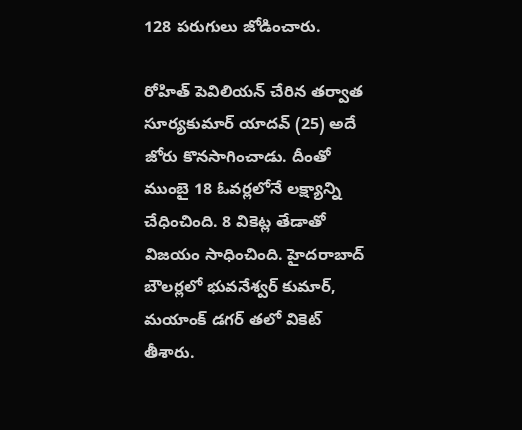128 పరుగులు జోడించారు.

రోహిత్ పెవిలియన్ చేరిన తర్వాత సూర్యకుమార్ యాదవ్ (25) అదే జోరు కొనసాగించాడు. దీంతో ముంబై 18 ఓవర్లలోనే లక్ష్యాన్ని చేధించింది. 8 వికెట్ల తేడాతో విజయం సాధించింది. హైదరాబాద్ బౌలర్లలో భువనేశ్వర్ కుమార్, మయాంక్ డగర్ తలో వికెట్ తీశారు.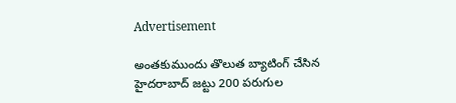Advertisement

అంతకుముందు తొలుత బ్యాటింగ్ చేసిన హైదరాబాద్ జట్టు 200 పరుగుల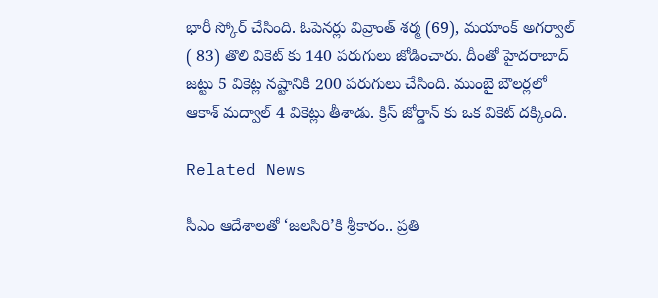భారీ స్కోర్ చేసింది. ఓపెనర్లు వివ్రాంత్ శర్మ (69), మయాంక్ అగర్వాల్ ( 83) తొలి వికెట్ కు 140 పరుగులు జోడించారు. దీంతో హైదరాబాద్ జట్టు 5 వికెట్ల నష్టానికి 200 పరుగులు చేసింది. ముంబై బౌలర్లలో ఆకాశ్ మద్వాల్ 4 వికెట్లు తీశాడు. క్రిస్ జోర్డాన్ కు ఒక వికెట్ దక్కింది.

Related News

సీఎం ఆదేశాలతో ‘జలసిరి’కి శ్రీకారం.. ప్రతి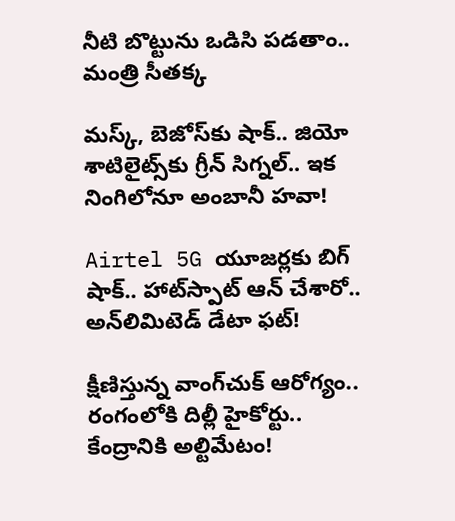నీటి బొట్టును ఒడిసి పడతాం.. మంత్రి సీతక్క

మస్క్, బెజోస్‌కు షాక్.. జియో శాటిలైట్స్‌కు గ్రీన్ సిగ్నల్.. ఇక నింగిలోనూ అంబానీ హవా!

Airtel 5G యూజర్లకు బిగ్ షాక్.. హాట్‌స్పాట్ ఆన్ చేశారో.. అన్‌లిమిటెడ్ డేటా ఫట్!

క్షీణిస్తున్న వాంగ్‌చుక్ ఆరోగ్యం.. రంగంలోకి దిల్లీ హైకోర్టు.. కేంద్రానికి అల్టిమేటం!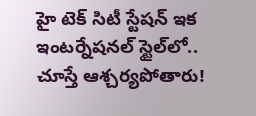హై టెక్ సిటీ స్టేషన్ ఇక ఇంటర్నేషనల్ స్టైల్‌లో.. చూస్తే ఆశ్చర్యపోతారు!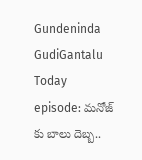Gundeninda GudiGantalu Today episode: మనోజ్ కు బాలు దెబ్బ..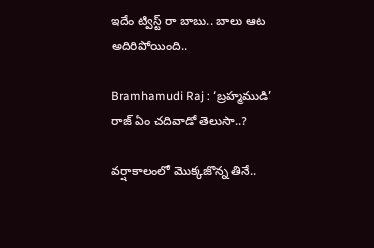ఇదేం ట్విస్ట్ రా బాబు.. బాలు ఆట అదిరిపోయింది..

Bramhamudi Raj : ‘బ్రహ్మముడి’ రాజ్ ఏం చదివాడో తెలుసా..?

వర్షాకాలంలో మొక్కజొన్న తినే..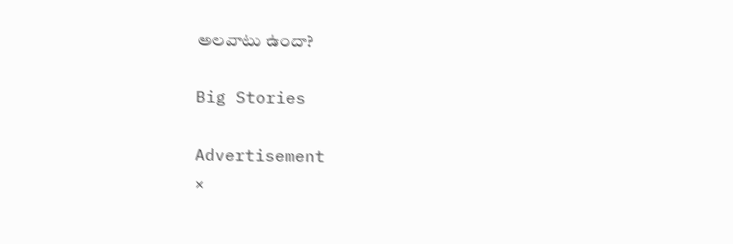అలవాటు ఉందా?

Big Stories

Advertisement
×